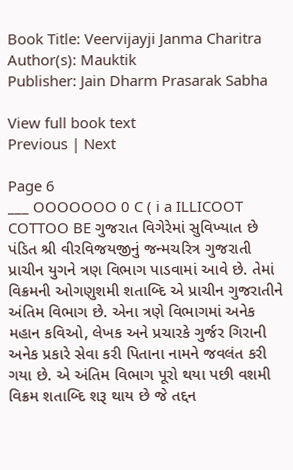Book Title: Veervijayji Janma Charitra
Author(s): Mauktik
Publisher: Jain Dharm Prasarak Sabha

View full book text
Previous | Next

Page 6
___ OOOOOOO 0 C ( i a ILLICOOT COTTOO BE ગુજરાત વિગેરેમાં સુવિખ્યાત છે પંડિત શ્રી વીરવિજયજીનું જન્મચરિત્ર ગુજરાતી પ્રાચીન યુગને ત્રણ વિભાગ પાડવામાં આવે છે. તેમાં વિક્રમની ઓગણુશમી શતાબ્દિ એ પ્રાચીન ગુજરાતીને અંતિમ વિભાગ છે. એના ત્રણે વિભાગમાં અનેક મહાન કવિઓ, લેખક અને પ્રચારકે ગુર્જર ગિરાની અનેક પ્રકારે સેવા કરી પિતાના નામને જવલંત કરી ગયા છે. એ અંતિમ વિભાગ પૂરો થયા પછી વશમી વિક્રમ શતાબ્દિ શરૂ થાય છે જે તદ્દન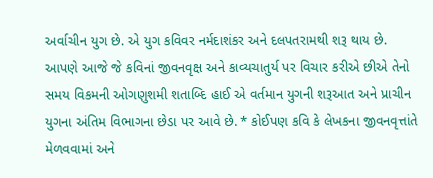અર્વાચીન યુગ છે. એ યુગ કવિવર નર્મદાશંકર અને દલપતરામથી શરૂ થાય છે. આપણે આજે જે કવિનાં જીવનવૃક્ષ અને કાવ્યચાતુર્ય પર વિચાર કરીએ છીએ તેનો સમય વિકમની ઓગણુશમી શતાબ્દિ હાઈ એ વર્તમાન યુગની શરૂઆત અને પ્રાચીન યુગના અંતિમ વિભાગના છેડા પર આવે છે. * કોઈપણ કવિ કે લેખકના જીવનવૃત્તાંતે મેળવવામાં અને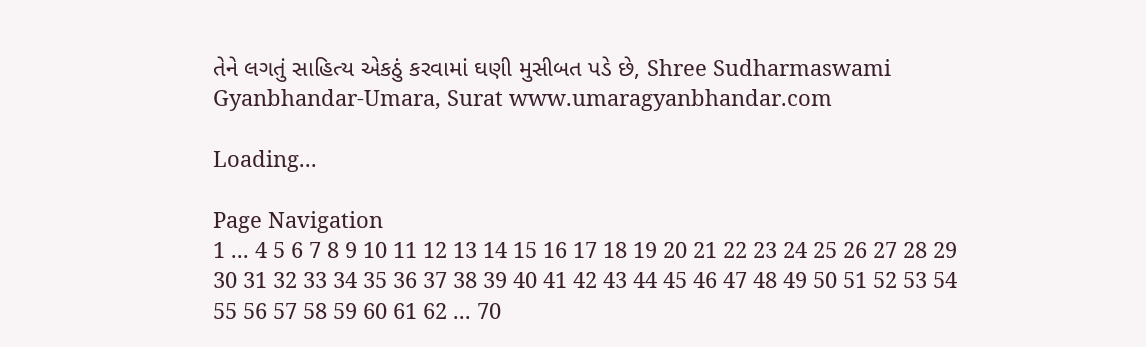તેને લગતું સાહિત્ય એકઠું કરવામાં ઘણી મુસીબત પડે છે, Shree Sudharmaswami Gyanbhandar-Umara, Surat www.umaragyanbhandar.com

Loading...

Page Navigation
1 ... 4 5 6 7 8 9 10 11 12 13 14 15 16 17 18 19 20 21 22 23 24 25 26 27 28 29 30 31 32 33 34 35 36 37 38 39 40 41 42 43 44 45 46 47 48 49 50 51 52 53 54 55 56 57 58 59 60 61 62 ... 70